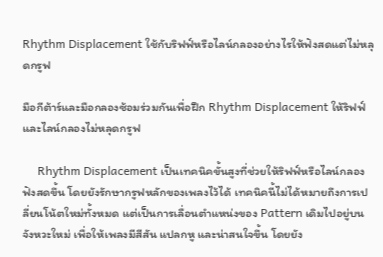Rhythm Displacement ใช้กับริฟฟ์หรือไลน์กลองอย่างไรให้ฟังสดแต่ไม่หลุดกรูฟ

มือกีต้าร์และมือกลองซ้อมร่วมกันเพื่อฝึก Rhythm Displacement ให้ริฟฟ์และไลน์กลองไม่หลุดกรูฟ

     Rhythm Displacement เป็นเทคนิคขั้นสูงที่ช่วยให้ริฟฟ์หรือไลน์กลองฟังสดขึ้น โดยยังรักษากรูฟหลักของเพลงไว้ได้ เทคนิคนี้ไม่ได้หมายถึงการเปลี่ยนโน้ตใหม่ทั้งหมด แต่เป็นการเลื่อนตำแหน่งของ Pattern เดิมไปอยู่บนจังหวะใหม่ เพื่อให้เพลงมีสีสัน แปลกหู และน่าสนใจขึ้น โดยยัง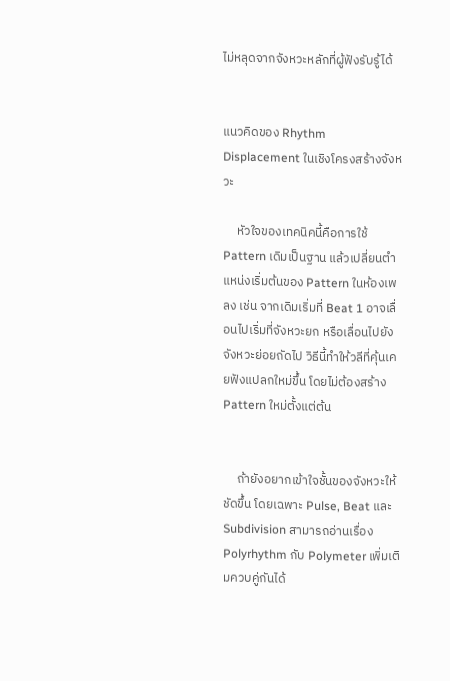ไม่หลุดจากจังหวะหลักที่ผู้ฟังรับรู้ได้


แนวคิดของ Rhythm Displacement ในเชิงโครงสร้างจังหวะ

     หัวใจของเทคนิคนี้คือการใช้ Pattern เดิมเป็นฐาน แล้วเปลี่ยนตำแหน่งเริ่มต้นของ Pattern ในห้องเพลง เช่น จากเดิมเริ่มที่ Beat 1 อาจเลื่อนไปเริ่มที่จังหวะยก หรือเลื่อนไปยังจังหวะย่อยถัดไป วิธีนี้ทำให้วลีที่คุ้นเคยฟังแปลกใหม่ขึ้น โดยไม่ต้องสร้าง Pattern ใหม่ตั้งแต่ต้น


     ถ้ายังอยากเข้าใจชั้นของจังหวะให้ชัดขึ้น โดยเฉพาะ Pulse, Beat และ Subdivision สามารถอ่านเรื่อง Polyrhythm กับ Polymeter เพิ่มเติมควบคู่กันได้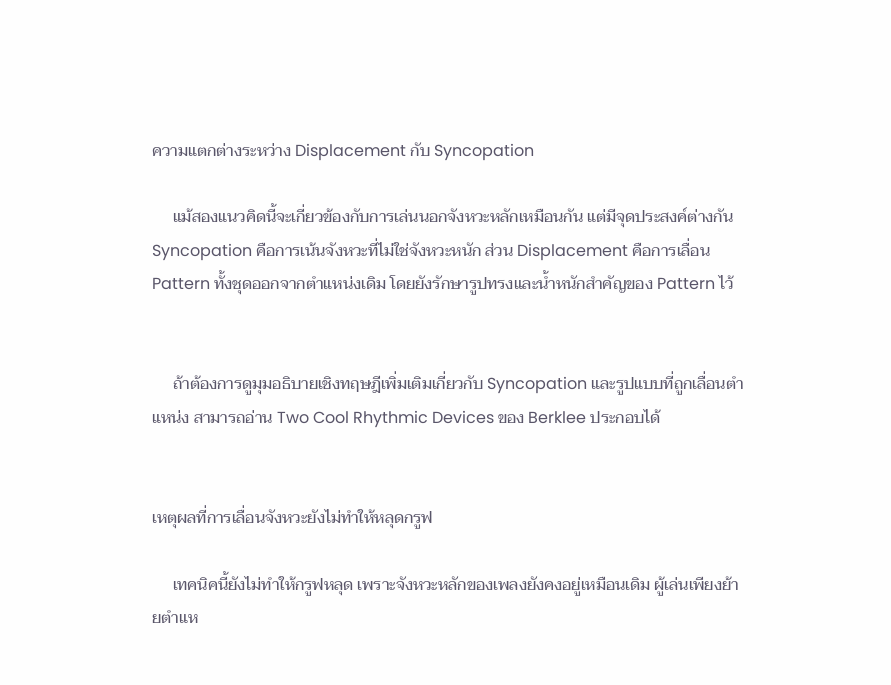ความแตกต่างระหว่าง Displacement กับ Syncopation

     แม้สองแนวคิดนี้จะเกี่ยวข้องกับการเล่นนอกจังหวะหลักเหมือนกัน แต่มีจุดประสงค์ต่างกัน Syncopation คือการเน้นจังหวะที่ไม่ใช่จังหวะหนัก ส่วน Displacement คือการเลื่อน Pattern ทั้งชุดออกจากตำแหน่งเดิม โดยยังรักษารูปทรงและน้ำหนักสำคัญของ Pattern ไว้


     ถ้าต้องการดูมุมอธิบายเชิงทฤษฎีเพิ่มเติมเกี่ยวกับ Syncopation และรูปแบบที่ถูกเลื่อนตำแหน่ง สามารถอ่าน Two Cool Rhythmic Devices ของ Berklee ประกอบได้


เหตุผลที่การเลื่อนจังหวะยังไม่ทำให้หลุดกรูฟ

     เทคนิคนี้ยังไม่ทำให้กรูฟหลุด เพราะจังหวะหลักของเพลงยังคงอยู่เหมือนเดิม ผู้เล่นเพียงย้ายตำแห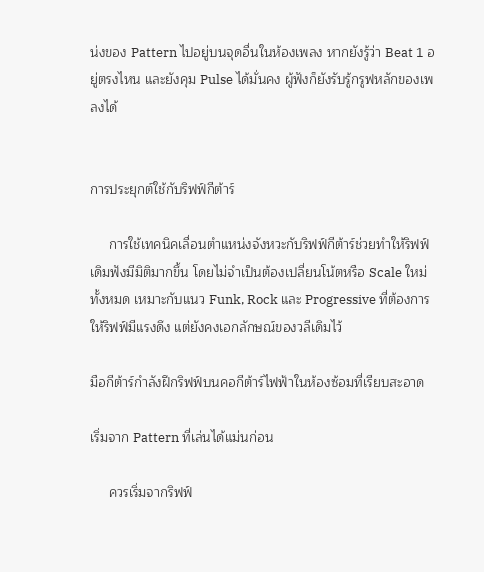น่งของ Pattern ไปอยู่บนจุดอื่นในห้องเพลง หากยังรู้ว่า Beat 1 อยู่ตรงไหน และยังคุม Pulse ได้มั่นคง ผู้ฟังก็ยังรับรู้กรูฟหลักของเพลงได้


การประยุกต์ใช้กับริฟฟ์กีต้าร์

     การใช้เทคนิคเลื่อนตำแหน่งจังหวะกับริฟฟ์กีต้าร์ช่วยทำให้ริฟฟ์เดิมฟังมีมิติมากขึ้น โดยไม่จำเป็นต้องเปลี่ยนโน้ตหรือ Scale ใหม่ทั้งหมด เหมาะกับแนว Funk, Rock และ Progressive ที่ต้องการให้ริฟฟ์มีแรงดึง แต่ยังคงเอกลักษณ์ของวลีเดิมไว้

มือกีต้าร์กำลังฝึกริฟฟ์บนคอกีต้าร์ไฟฟ้าในห้องซ้อมที่เรียบสะอาด

เริ่มจาก Pattern ที่เล่นได้แม่นก่อน

     ควรเริ่มจากริฟฟ์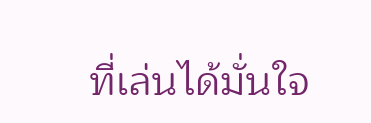ที่เล่นได้มั่นใจ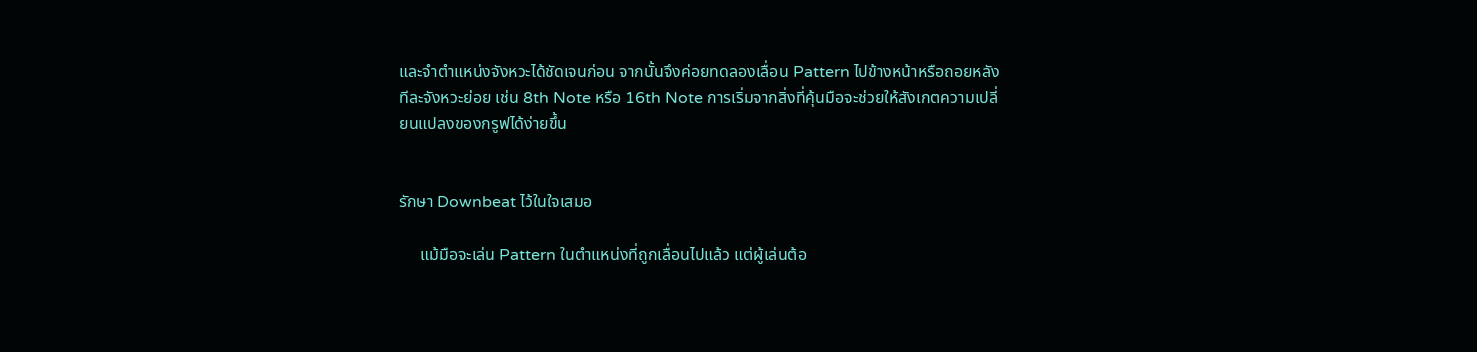และจำตำแหน่งจังหวะได้ชัดเจนก่อน จากนั้นจึงค่อยทดลองเลื่อน Pattern ไปข้างหน้าหรือถอยหลังทีละจังหวะย่อย เช่น 8th Note หรือ 16th Note การเริ่มจากสิ่งที่คุ้นมือจะช่วยให้สังเกตความเปลี่ยนแปลงของกรูฟได้ง่ายขึ้น


รักษา Downbeat ไว้ในใจเสมอ

     แม้มือจะเล่น Pattern ในตำแหน่งที่ถูกเลื่อนไปแล้ว แต่ผู้เล่นต้อ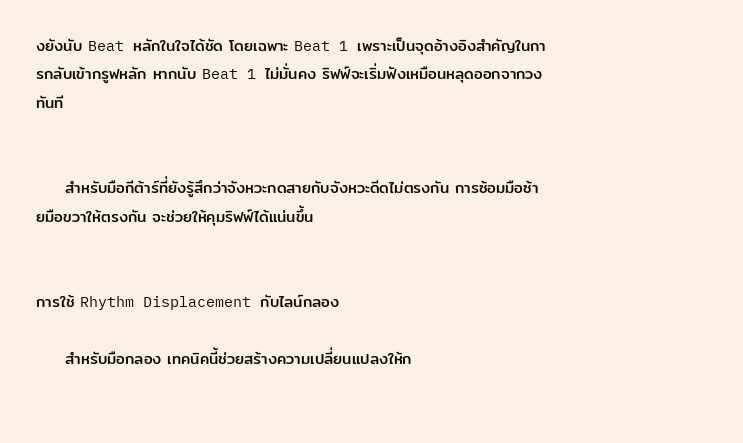งยังนับ Beat หลักในใจได้ชัด โดยเฉพาะ Beat 1 เพราะเป็นจุดอ้างอิงสำคัญในการกลับเข้ากรูฟหลัก หากนับ Beat 1 ไม่มั่นคง ริฟฟ์จะเริ่มฟังเหมือนหลุดออกจากวงทันที


     สำหรับมือกีต้าร์ที่ยังรู้สึกว่าจังหวะกดสายกับจังหวะดีดไม่ตรงกัน การซ้อมมือซ้ายมือขวาให้ตรงกัน จะช่วยให้คุมริฟฟ์ได้แน่นขึ้น


การใช้ Rhythm Displacement กับไลน์กลอง

     สำหรับมือกลอง เทคนิคนี้ช่วยสร้างความเปลี่ยนแปลงให้ก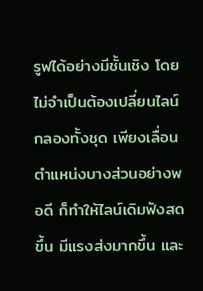รูฟได้อย่างมีชั้นเชิง โดยไม่จำเป็นต้องเปลี่ยนไลน์กลองทั้งชุด เพียงเลื่อนตำแหน่งบางส่วนอย่างพอดี ก็ทำให้ไลน์เดิมฟังสดขึ้น มีแรงส่งมากขึ้น และ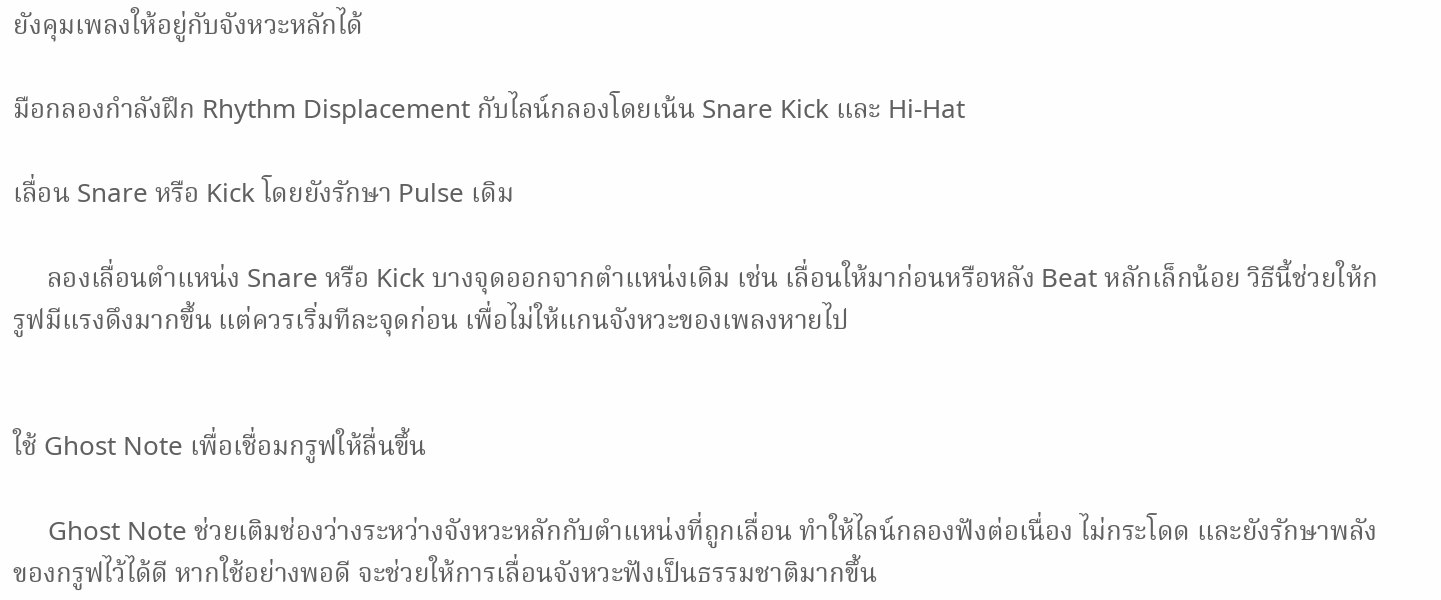ยังคุมเพลงให้อยู่กับจังหวะหลักได้

มือกลองกำลังฝึก Rhythm Displacement กับไลน์กลองโดยเน้น Snare Kick และ Hi-Hat

เลื่อน Snare หรือ Kick โดยยังรักษา Pulse เดิม

     ลองเลื่อนตำแหน่ง Snare หรือ Kick บางจุดออกจากตำแหน่งเดิม เช่น เลื่อนให้มาก่อนหรือหลัง Beat หลักเล็กน้อย วิธีนี้ช่วยให้กรูฟมีแรงดึงมากขึ้น แต่ควรเริ่มทีละจุดก่อน เพื่อไม่ให้แกนจังหวะของเพลงหายไป


ใช้ Ghost Note เพื่อเชื่อมกรูฟให้ลื่นขึ้น

     Ghost Note ช่วยเติมช่องว่างระหว่างจังหวะหลักกับตำแหน่งที่ถูกเลื่อน ทำให้ไลน์กลองฟังต่อเนื่อง ไม่กระโดด และยังรักษาพลังของกรูฟไว้ได้ดี หากใช้อย่างพอดี จะช่วยให้การเลื่อนจังหวะฟังเป็นธรรมชาติมากขึ้น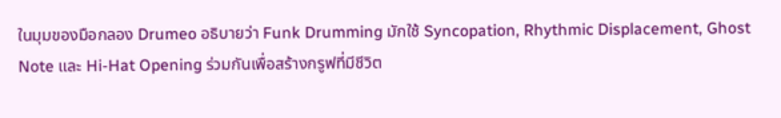ในมุมของมือกลอง Drumeo อธิบายว่า Funk Drumming มักใช้ Syncopation, Rhythmic Displacement, Ghost Note และ Hi-Hat Opening ร่วมกันเพื่อสร้างกรูฟที่มีชีวิต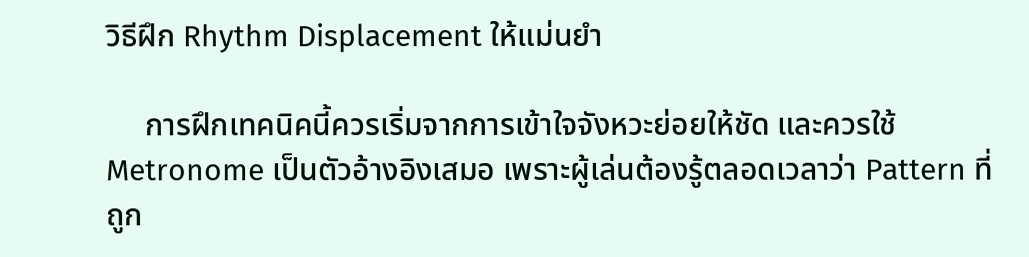วิธีฝึก Rhythm Displacement ให้แม่นยำ

     การฝึกเทคนิคนี้ควรเริ่มจากการเข้าใจจังหวะย่อยให้ชัด และควรใช้ Metronome เป็นตัวอ้างอิงเสมอ เพราะผู้เล่นต้องรู้ตลอดเวลาว่า Pattern ที่ถูก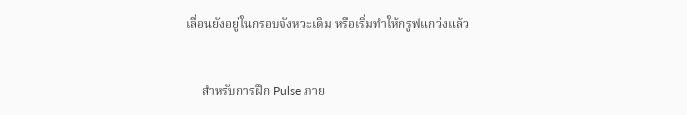เลื่อนยังอยู่ในกรอบจังหวะเดิม หรือเริ่มทำให้กรูฟแกว่งแล้ว


     สำหรับการฝึก Pulse ภาย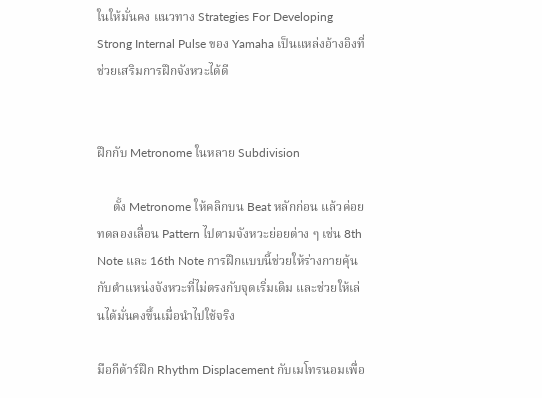ในให้มั่นคง แนวทาง Strategies For Developing Strong Internal Pulse ของ Yamaha เป็นแหล่งอ้างอิงที่ช่วยเสริมการฝึกจังหวะได้ดี


ฝึกกับ Metronome ในหลาย Subdivision

     ตั้ง Metronome ให้คลิกบน Beat หลักก่อน แล้วค่อยทดลองเลื่อน Pattern ไปตามจังหวะย่อยต่าง ๆ เช่น 8th Note และ 16th Note การฝึกแบบนี้ช่วยให้ร่างกายคุ้นกับตำแหน่งจังหวะที่ไม่ตรงกับจุดเริ่มเดิม และช่วยให้เล่นได้มั่นคงขึ้นเมื่อนำไปใช้จริง

มือกีต้าร์ฝึก Rhythm Displacement กับเมโทรนอมเพื่อ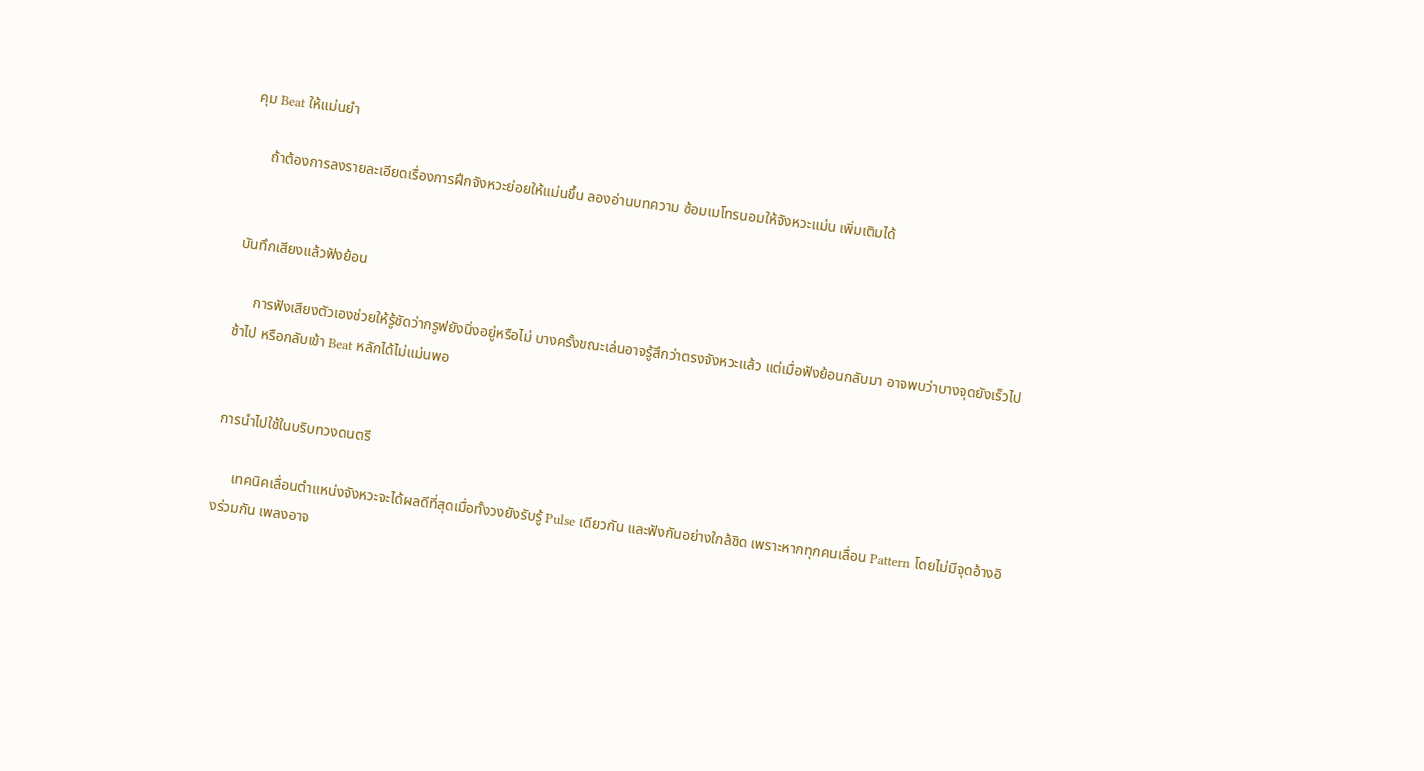คุม Beat ให้แม่นยำ

     ถ้าต้องการลงรายละเอียดเรื่องการฝึกจังหวะย่อยให้แม่นขึ้น ลองอ่านบทความ ซ้อมเมโทรนอมให้จังหวะแม่น เพิ่มเติมได้


บันทึกเสียงแล้วฟังย้อน

     การฟังเสียงตัวเองช่วยให้รู้ชัดว่ากรูฟยังนิ่งอยู่หรือไม่ บางครั้งขณะเล่นอาจรู้สึกว่าตรงจังหวะแล้ว แต่เมื่อฟังย้อนกลับมา อาจพบว่าบางจุดยังเร็วไป ช้าไป หรือกลับเข้า Beat หลักได้ไม่แม่นพอ


การนำไปใช้ในบริบทวงดนตรี

     เทคนิคเลื่อนตำแหน่งจังหวะจะได้ผลดีที่สุดเมื่อทั้งวงยังรับรู้ Pulse เดียวกัน และฟังกันอย่างใกล้ชิด เพราะหากทุกคนเลื่อน Pattern โดยไม่มีจุดอ้างอิงร่วมกัน เพลงอาจ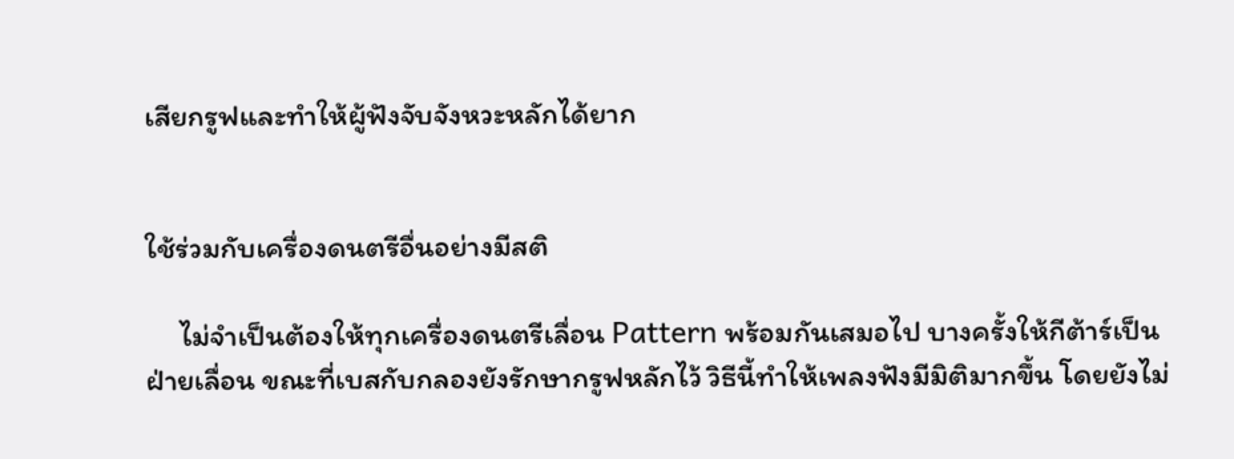เสียกรูฟและทำให้ผู้ฟังจับจังหวะหลักได้ยาก


ใช้ร่วมกับเครื่องดนตรีอื่นอย่างมีสติ

     ไม่จำเป็นต้องให้ทุกเครื่องดนตรีเลื่อน Pattern พร้อมกันเสมอไป บางครั้งให้กีต้าร์เป็นฝ่ายเลื่อน ขณะที่เบสกับกลองยังรักษากรูฟหลักไว้ วิธีนี้ทำให้เพลงฟังมีมิติมากขึ้น โดยยังไม่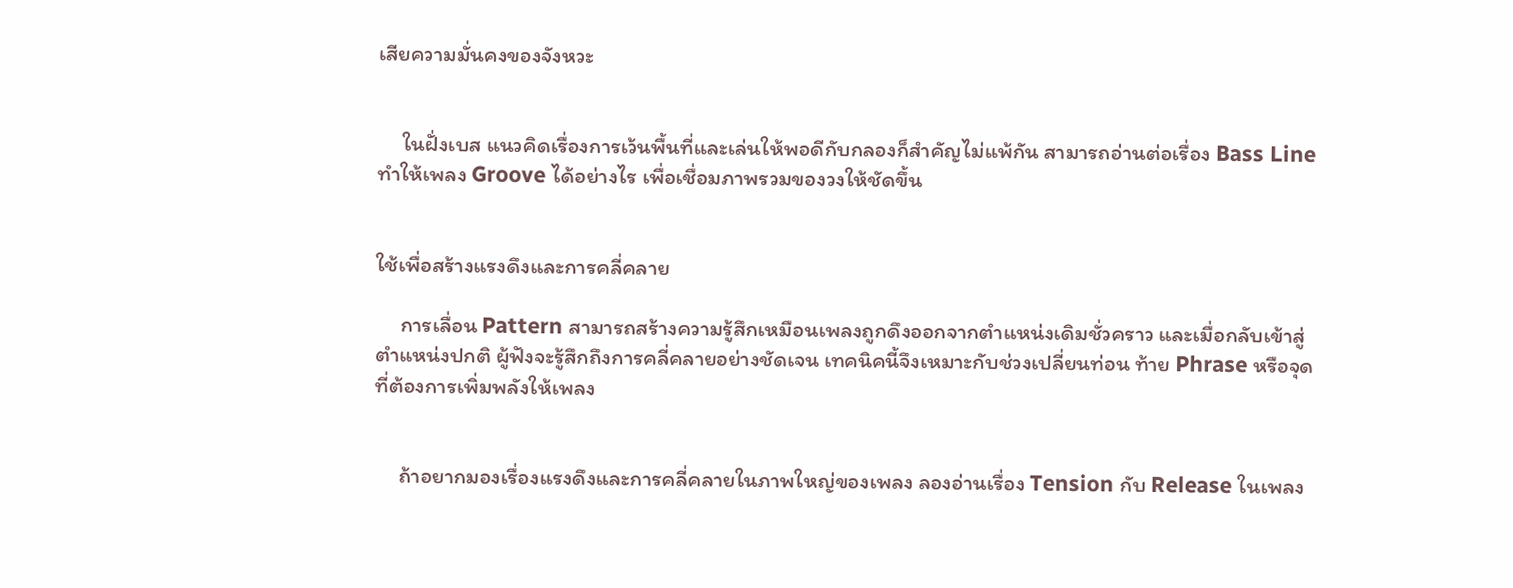เสียความมั่นคงของจังหวะ


     ในฝั่งเบส แนวคิดเรื่องการเว้นพื้นที่และเล่นให้พอดีกับกลองก็สำคัญไม่แพ้กัน สามารถอ่านต่อเรื่อง Bass Line ทำให้เพลง Groove ได้อย่างไร เพื่อเชื่อมภาพรวมของวงให้ชัดขึ้น


ใช้เพื่อสร้างแรงดึงและการคลี่คลาย

     การเลื่อน Pattern สามารถสร้างความรู้สึกเหมือนเพลงถูกดึงออกจากตำแหน่งเดิมชั่วคราว และเมื่อกลับเข้าสู่ตำแหน่งปกติ ผู้ฟังจะรู้สึกถึงการคลี่คลายอย่างชัดเจน เทคนิคนี้จึงเหมาะกับช่วงเปลี่ยนท่อน ท้าย Phrase หรือจุดที่ต้องการเพิ่มพลังให้เพลง


     ถ้าอยากมองเรื่องแรงดึงและการคลี่คลายในภาพใหญ่ของเพลง ลองอ่านเรื่อง Tension กับ Release ในเพลง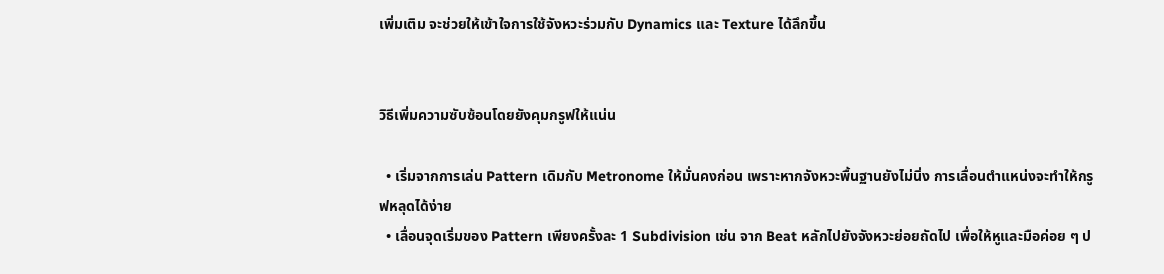เพิ่มเติม จะช่วยให้เข้าใจการใช้จังหวะร่วมกับ Dynamics และ Texture ได้ลึกขึ้น


วิธีเพิ่มความซับซ้อนโดยยังคุมกรูฟให้แน่น

  • เริ่มจากการเล่น Pattern เดิมกับ Metronome ให้มั่นคงก่อน เพราะหากจังหวะพื้นฐานยังไม่นิ่ง การเลื่อนตำแหน่งจะทำให้กรูฟหลุดได้ง่าย
  • เลื่อนจุดเริ่มของ Pattern เพียงครั้งละ 1 Subdivision เช่น จาก Beat หลักไปยังจังหวะย่อยถัดไป เพื่อให้หูและมือค่อย ๆ ป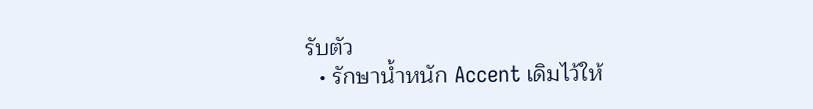รับตัว
  • รักษาน้ำหนัก Accent เดิมไว้ให้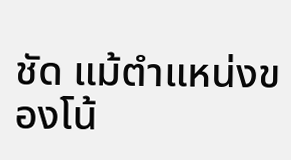ชัด แม้ตำแหน่งของโน้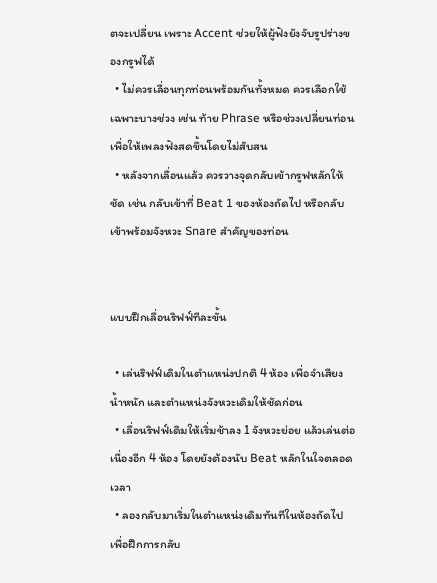ตจะเปลี่ยน เพราะ Accent ช่วยให้ผู้ฟังยังจับรูปร่างของกรูฟได้
  • ไม่ควรเลื่อนทุกท่อนพร้อมกันทั้งหมด ควรเลือกใช้เฉพาะบางช่วง เช่น ท้าย Phrase หรือช่วงเปลี่ยนท่อน เพื่อให้เพลงฟังสดขึ้นโดยไม่สับสน
  • หลังจากเลื่อนแล้ว ควรวางจุดกลับเข้ากรูฟหลักให้ชัด เช่น กลับเข้าที่ Beat 1 ของห้องถัดไป หรือกลับเข้าพร้อมจังหวะ Snare สำคัญของท่อน


แบบฝึกเลื่อนริฟฟ์ทีละขั้น

  • เล่นริฟฟ์เดิมในตำแหน่งปกติ 4 ห้อง เพื่อจำเสียง น้ำหนัก และตำแหน่งจังหวะเดิมให้ชัดก่อน
  • เลื่อนริฟฟ์เดิมให้เริ่มช้าลง 1 จังหวะย่อย แล้วเล่นต่อเนื่องอีก 4 ห้อง โดยยังต้องนับ Beat หลักในใจตลอดเวลา
  • ลองกลับมาเริ่มในตำแหน่งเดิมทันทีในห้องถัดไป เพื่อฝึกการกลับ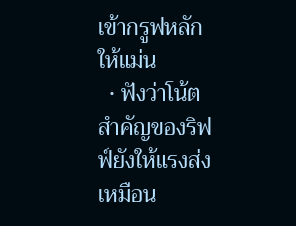เข้ากรูฟหลักให้แม่น
  • ฟังว่าโน้ตสำคัญของริฟฟ์ยังให้แรงส่งเหมือน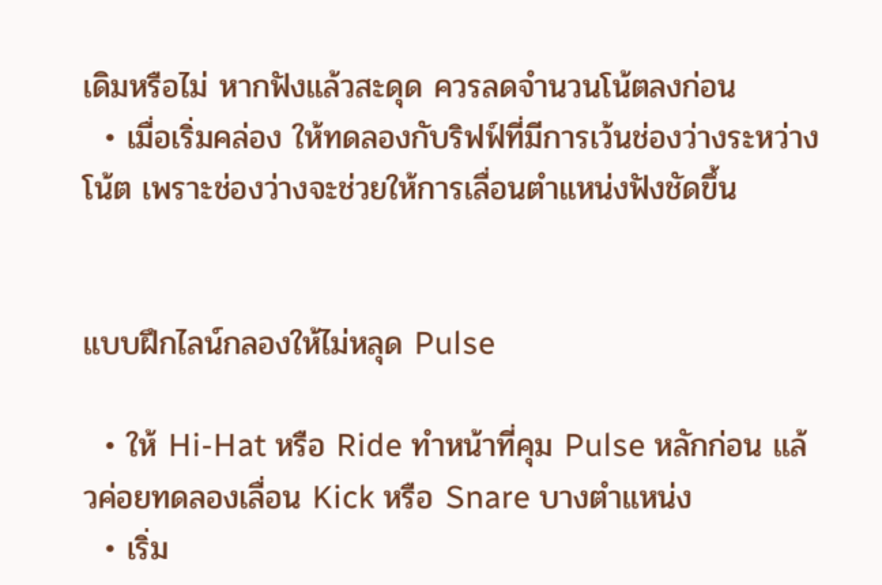เดิมหรือไม่ หากฟังแล้วสะดุด ควรลดจำนวนโน้ตลงก่อน
  • เมื่อเริ่มคล่อง ให้ทดลองกับริฟฟ์ที่มีการเว้นช่องว่างระหว่างโน้ต เพราะช่องว่างจะช่วยให้การเลื่อนตำแหน่งฟังชัดขึ้น


แบบฝึกไลน์กลองให้ไม่หลุด Pulse

  • ให้ Hi-Hat หรือ Ride ทำหน้าที่คุม Pulse หลักก่อน แล้วค่อยทดลองเลื่อน Kick หรือ Snare บางตำแหน่ง
  • เริ่ม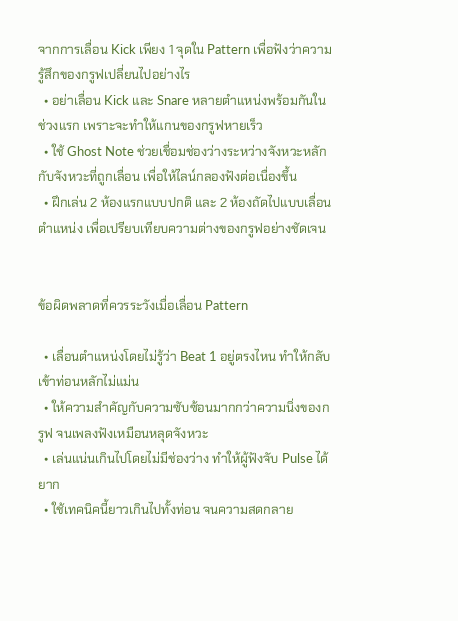จากการเลื่อน Kick เพียง 1 จุดใน Pattern เพื่อฟังว่าความรู้สึกของกรูฟเปลี่ยนไปอย่างไร
  • อย่าเลื่อน Kick และ Snare หลายตำแหน่งพร้อมกันในช่วงแรก เพราะจะทำให้แกนของกรูฟหายเร็ว
  • ใช้ Ghost Note ช่วยเชื่อมช่องว่างระหว่างจังหวะหลักกับจังหวะที่ถูกเลื่อน เพื่อให้ไลน์กลองฟังต่อเนื่องขึ้น
  • ฝึกเล่น 2 ห้องแรกแบบปกติ และ 2 ห้องถัดไปแบบเลื่อนตำแหน่ง เพื่อเปรียบเทียบความต่างของกรูฟอย่างชัดเจน


ข้อผิดพลาดที่ควรระวังเมื่อเลื่อน Pattern

  • เลื่อนตำแหน่งโดยไม่รู้ว่า Beat 1 อยู่ตรงไหน ทำให้กลับเข้าท่อนหลักไม่แม่น
  • ให้ความสำคัญกับความซับซ้อนมากกว่าความนิ่งของกรูฟ จนเพลงฟังเหมือนหลุดจังหวะ
  • เล่นแน่นเกินไปโดยไม่มีช่องว่าง ทำให้ผู้ฟังจับ Pulse ได้ยาก
  • ใช้เทคนิคนี้ยาวเกินไปทั้งท่อน จนความสดกลาย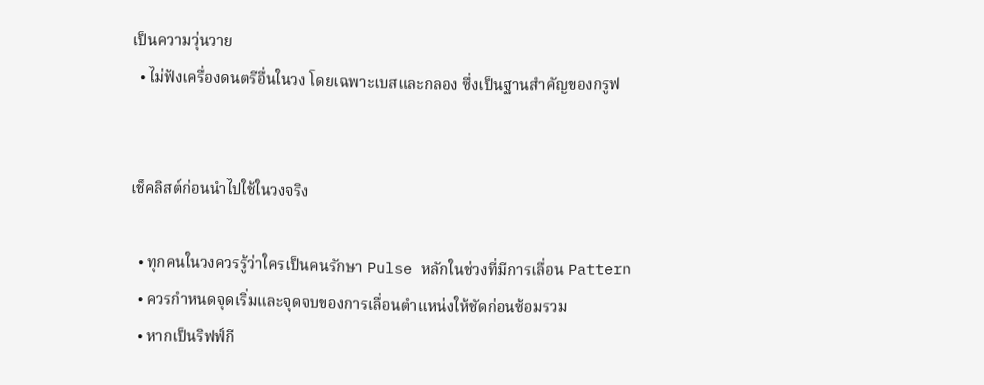เป็นความวุ่นวาย
  • ไม่ฟังเครื่องดนตรีอื่นในวง โดยเฉพาะเบสและกลอง ซึ่งเป็นฐานสำคัญของกรูฟ


เช็คลิสต์ก่อนนำไปใช้ในวงจริง

  • ทุกคนในวงควรรู้ว่าใครเป็นคนรักษา Pulse หลักในช่วงที่มีการเลื่อน Pattern
  • ควรกำหนดจุดเริ่มและจุดจบของการเลื่อนตำแหน่งให้ชัดก่อนซ้อมรวม
  • หากเป็นริฟฟ์กี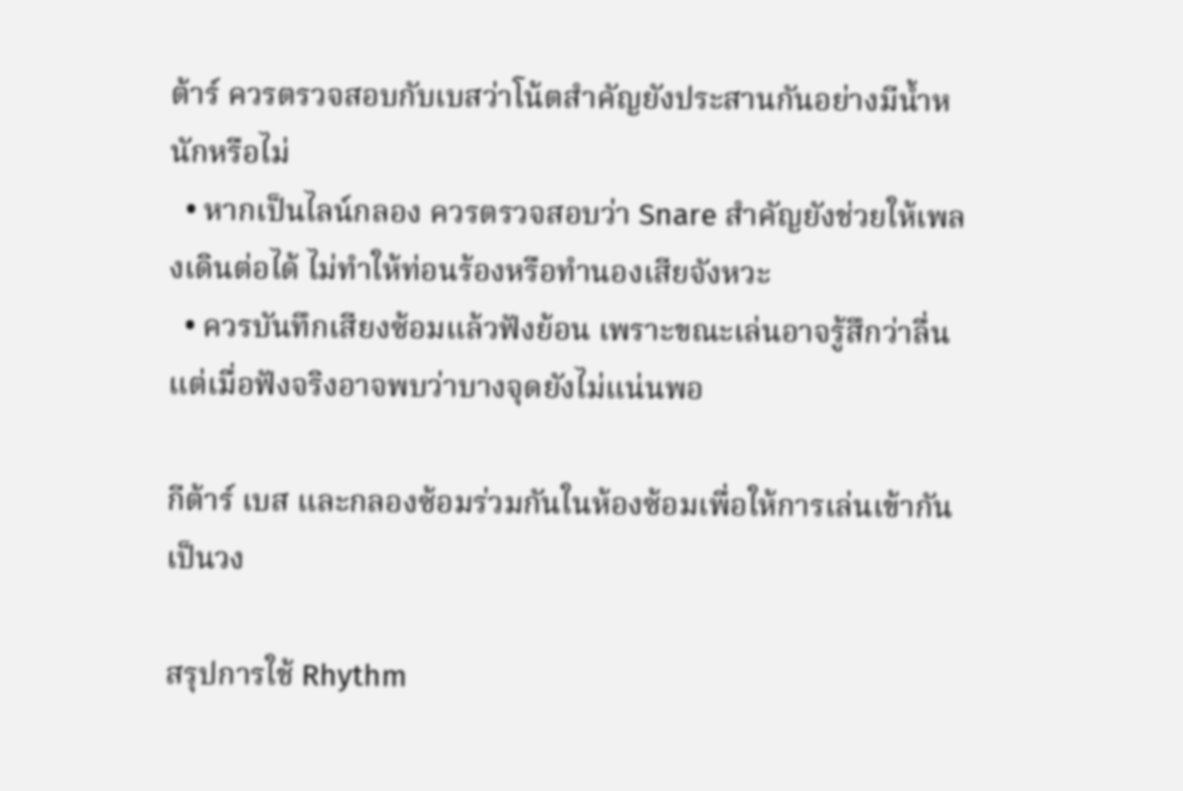ต้าร์ ควรตรวจสอบกับเบสว่าโน้ตสำคัญยังประสานกันอย่างมีน้ำหนักหรือไม่
  • หากเป็นไลน์กลอง ควรตรวจสอบว่า Snare สำคัญยังช่วยให้เพลงเดินต่อได้ ไม่ทำให้ท่อนร้องหรือทำนองเสียจังหวะ
  • ควรบันทึกเสียงซ้อมแล้วฟังย้อน เพราะขณะเล่นอาจรู้สึกว่าลื่น แต่เมื่อฟังจริงอาจพบว่าบางจุดยังไม่แน่นพอ

กีต้าร์ เบส และกลองซ้อมร่วมกันในห้องซ้อมเพื่อให้การเล่นเข้ากันเป็นวง

สรุปการใช้ Rhythm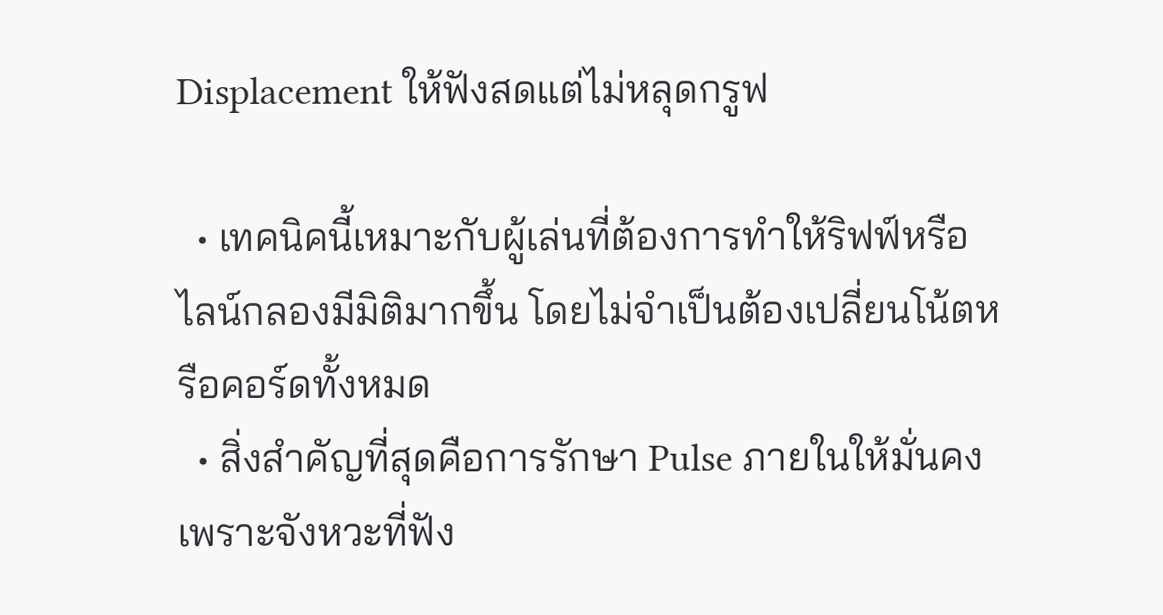Displacement ให้ฟังสดแต่ไม่หลุดกรูฟ

  • เทคนิคนี้เหมาะกับผู้เล่นที่ต้องการทำให้ริฟฟ์หรือไลน์กลองมีมิติมากขึ้น โดยไม่จำเป็นต้องเปลี่ยนโน้ตหรือคอร์ดทั้งหมด
  • สิ่งสำคัญที่สุดคือการรักษา Pulse ภายในให้มั่นคง เพราะจังหวะที่ฟัง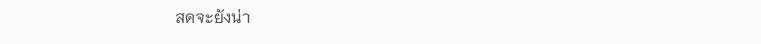สดจะยังน่า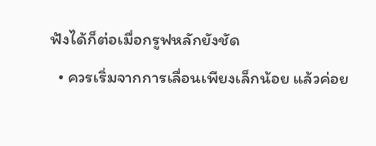ฟังได้ก็ต่อเมื่อกรูฟหลักยังชัด
  • ควรเริ่มจากการเลื่อนเพียงเล็กน้อย แล้วค่อย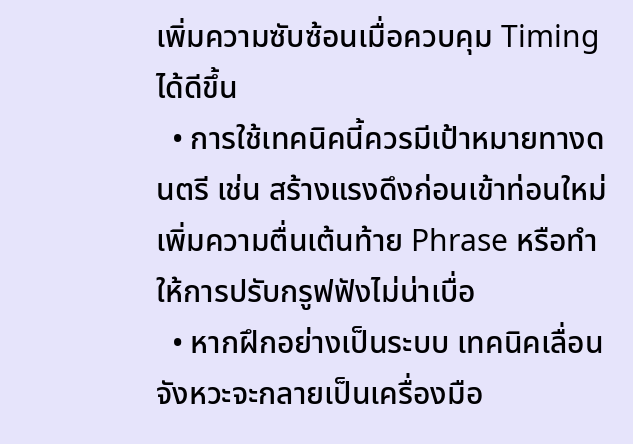เพิ่มความซับซ้อนเมื่อควบคุม Timing ได้ดีขึ้น
  • การใช้เทคนิคนี้ควรมีเป้าหมายทางดนตรี เช่น สร้างแรงดึงก่อนเข้าท่อนใหม่ เพิ่มความตื่นเต้นท้าย Phrase หรือทำให้การปรับกรูฟฟังไม่น่าเบื่อ
  • หากฝึกอย่างเป็นระบบ เทคนิคเลื่อนจังหวะจะกลายเป็นเครื่องมือ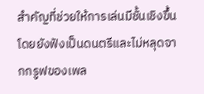สำคัญที่ช่วยให้การเล่นมีชั้นเชิงขึ้น โดยยังฟังเป็นดนตรีและไม่หลุดจากกรูฟของเพล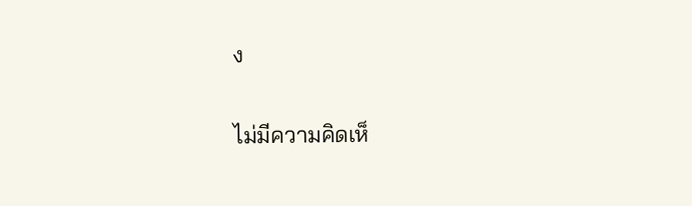ง

ไม่มีความคิดเห็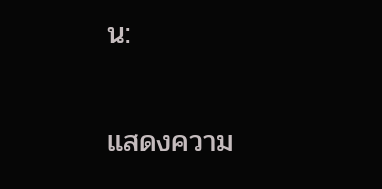น:

แสดงความ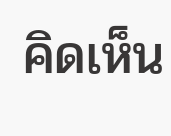คิดเห็น